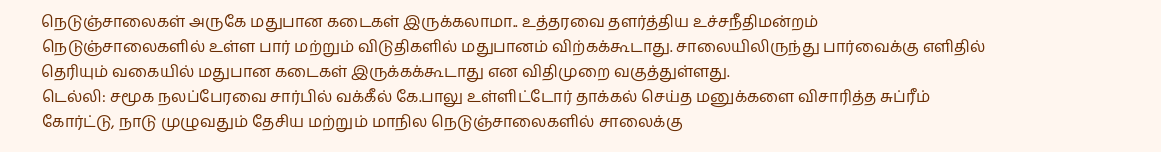நெடுஞ்சாலைகள் அருகே மதுபான கடைகள் இருக்கலாமா.. உத்தரவை தளர்த்திய உச்சநீதிமன்றம்
நெடுஞ்சாலைகளில் உள்ள பார் மற்றும் விடுதிகளில் மதுபானம் விற்கக்கூடாது. சாலையிலிருந்து பார்வைக்கு எளிதில் தெரியும் வகையில் மதுபான கடைகள் இருக்கக்கூடாது என விதிமுறை வகுத்துள்ளது.
டெல்லி: சமூக நலப்பேரவை சார்பில் வக்கீல் கே.பாலு உள்ளிட்டோர் தாக்கல் செய்த மனுக்களை விசாரித்த சுப்ரீம் கோர்ட்டு, நாடு முழுவதும் தேசிய மற்றும் மாநில நெடுஞ்சாலைகளில் சாலைக்கு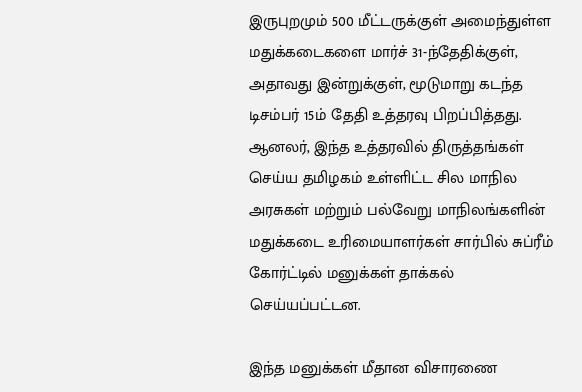இருபுறமும் 500 மீட்டருக்குள் அமைந்துள்ள மதுக்கடைகளை மார்ச் 31-ந்தேதிக்குள், அதாவது இன்றுக்குள், மூடுமாறு கடந்த டிசம்பர் 15ம் தேதி உத்தரவு பிறப்பித்தது.
ஆனலர், இந்த உத்தரவில் திருத்தங்கள் செய்ய தமிழகம் உள்ளிட்ட சில மாநில அரசுகள் மற்றும் பல்வேறு மாநிலங்களின் மதுக்கடை உரிமையாளர்கள் சார்பில் சுப்ரீம் கோர்ட்டில் மனுக்கள் தாக்கல் செய்யப்பட்டன.

இந்த மனுக்கள் மீதான விசாரணை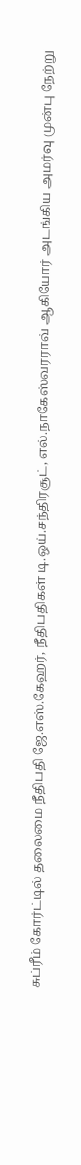சுப்ரீம் கோர்ட்டில் தலைமை நீதிபதி ஜே.எஸ்.கேஹர், நீதிபதிகள் டி.ஒய்.சந்திரசூட், எல்.நாகேஸ்வரராவ் ஆகியோர் அடங்கிய அமர்வு முன்பு நேற்று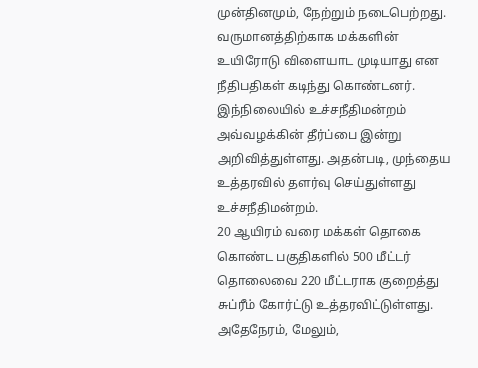முன்தினமும், நேற்றும் நடைபெற்றது. வருமானத்திற்காக மக்களின் உயிரோடு விளையாட முடியாது என நீதிபதிகள் கடிந்து கொண்டனர்.
இந்நிலையில் உச்சநீதிமன்றம் அவ்வழக்கின் தீர்ப்பை இன்று அறிவித்துள்ளது. அதன்படி, முந்தைய உத்தரவில் தளர்வு செய்துள்ளது உச்சநீதிமன்றம்.
20 ஆயிரம் வரை மக்கள் தொகை கொண்ட பகுதிகளில் 500 மீட்டர் தொலைவை 220 மீட்டராக குறைத்து சுப்ரீம் கோர்ட்டு உத்தரவிட்டுள்ளது. அதேநேரம், மேலும்,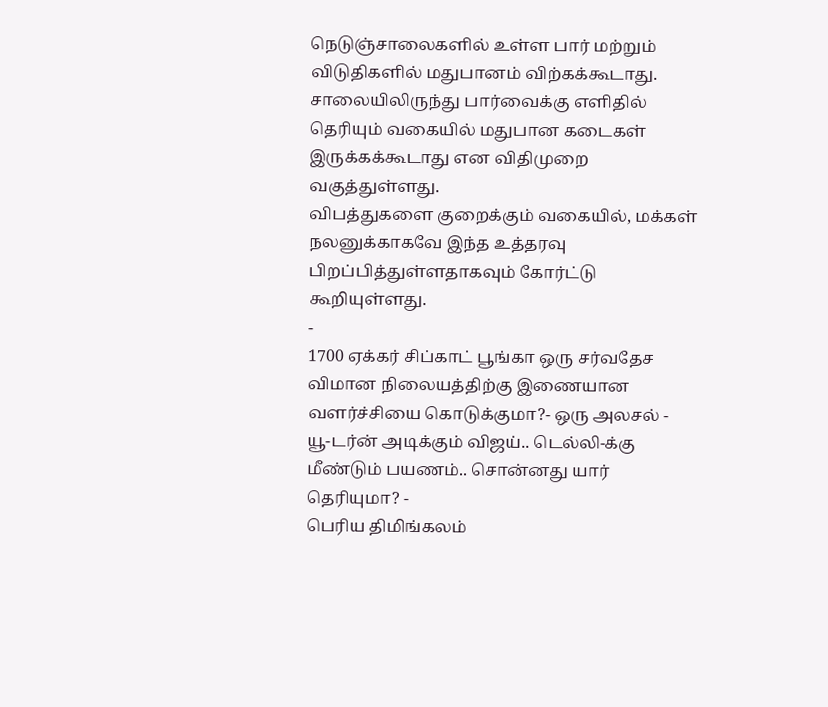நெடுஞ்சாலைகளில் உள்ள பார் மற்றும் விடுதிகளில் மதுபானம் விற்கக்கூடாது. சாலையிலிருந்து பார்வைக்கு எளிதில் தெரியும் வகையில் மதுபான கடைகள் இருக்கக்கூடாது என விதிமுறை வகுத்துள்ளது.
விபத்துகளை குறைக்கும் வகையில், மக்கள் நலனுக்காகவே இந்த உத்தரவு பிறப்பித்துள்ளதாகவும் கோர்ட்டு கூறியுள்ளது.
-
1700 ஏக்கர் சிப்காட் பூங்கா ஒரு சர்வதேச விமான நிலையத்திற்கு இணையான வளர்ச்சியை கொடுக்குமா?- ஒரு அலசல் -
யூ-டர்ன் அடிக்கும் விஜய்.. டெல்லி-க்கு மீண்டும் பயணம்.. சொன்னது யார் தெரியுமா? -
பெரிய திமிங்கலம்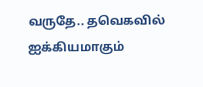வருதே.. தவெகவில் ஐக்கியமாகும்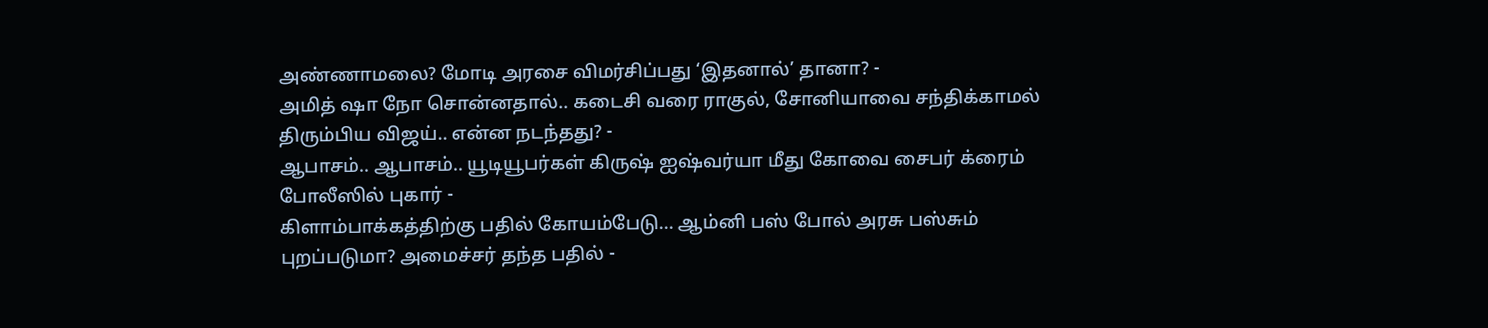அண்ணாமலை? மோடி அரசை விமர்சிப்பது ‘இதனால்’ தானா? -
அமித் ஷா நோ சொன்னதால்.. கடைசி வரை ராகுல், சோனியாவை சந்திக்காமல் திரும்பிய விஜய்.. என்ன நடந்தது? -
ஆபாசம்.. ஆபாசம்.. யூடியூபர்கள் கிருஷ் ஐஷ்வர்யா மீது கோவை சைபர் க்ரைம் போலீஸில் புகார் -
கிளாம்பாக்கத்திற்கு பதில் கோயம்பேடு... ஆம்னி பஸ் போல் அரசு பஸ்சும் புறப்படுமா? அமைச்சர் தந்த பதில் -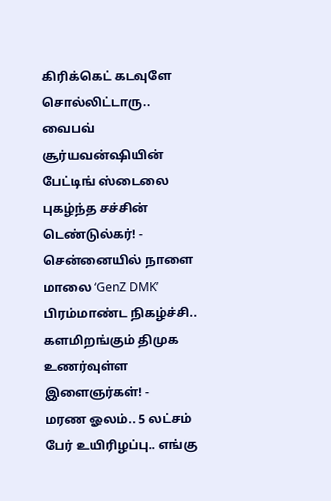கிரிக்கெட் கடவுளே சொல்லிட்டாரு.. வைபவ் சூர்யவன்ஷியின் பேட்டிங் ஸ்டைலை புகழ்ந்த சச்சின் டெண்டுல்கர்! -
சென்னையில் நாளை மாலை ‘GenZ DMK’ பிரம்மாண்ட நிகழ்ச்சி.. களமிறங்கும் திமுக உணர்வுள்ள இளைஞர்கள்! -
மரண ஓலம்.. 5 லட்சம் பேர் உயிரிழப்பு.. எங்கு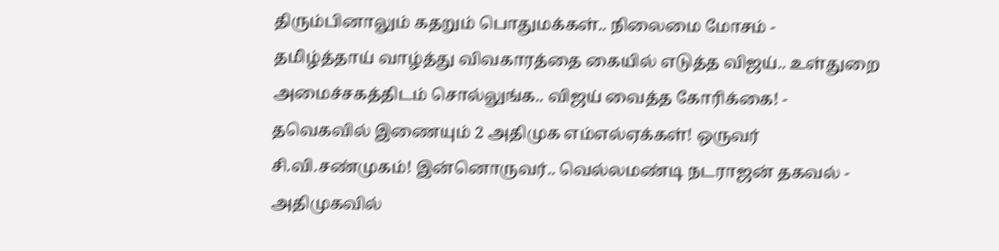திரும்பினாலும் கதறும் பொதுமக்கள்.. நிலைமை மோசம் -
தமிழ்த்தாய் வாழ்த்து விவகாரத்தை கையில் எடுத்த விஜய்.. உள்துறை அமைச்சகத்திடம் சொல்லுங்க.. விஜய் வைத்த கோரிக்கை! -
தவெகவில் இணையும் 2 அதிமுக எம்எல்ஏக்கள்! ஒருவர் சி.வி.சண்முகம்! இன்னொருவர்.. வெல்லமண்டி நடராஜன் தகவல் -
அதிமுகவில்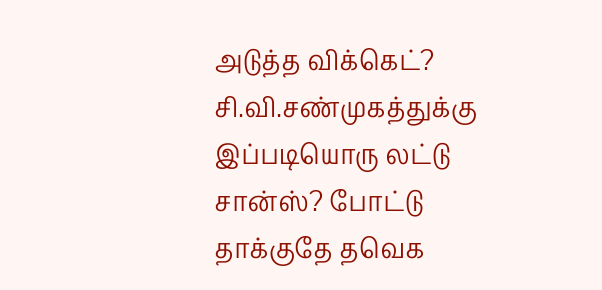அடுத்த விக்கெட்? சி.வி.சண்முகத்துக்கு இப்படியொரு லட்டு சான்ஸ்? போட்டு தாக்குதே தவெக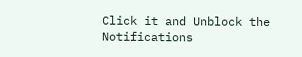Click it and Unblock the Notifications